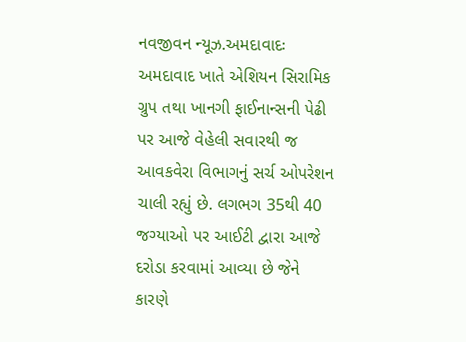નવજીવન ન્યૂઝ.અમદાવાદઃ અમદાવાદ ખાતે એશિયન સિરામિક ગ્રુપ તથા ખાનગી ફાઈનાન્સની પેઢી પર આજે વેહેલી સવારથી જ આવકવેરા વિભાગનું સર્ચ ઓપરેશન ચાલી રહ્યું છે. લગભગ 35થી 40 જગ્યાઓ પર આઈટી દ્વારા આજે દરોડા કરવામાં આવ્યા છે જેને કારણે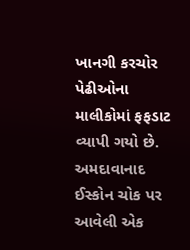ખાનગી કરચોર પેઢીઓના માલીકોમાં ફફડાટ વ્યાપી ગયો છે.
અમદાવાનાદ ઈસ્કોન ચોક પર આવેલી એક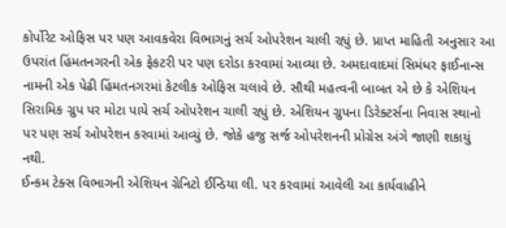કોર્પોરેટ ઓફિસ પર પણ આવકવેરા વિભાગનું સર્ચ ઓપરેશન ચાલી રહ્યું છે. પ્રાપ્ત માહિતી અનુસાર આ ઉપરાંત હિંમતનગરની એક ફેકટરી પર પણ દરોડા કરવામાં આવ્યા છે. અમદાવાદમાં સિમંધર ફાઈનાન્સ નામની એક પેઢી હિંમતનગરમાં કેટલીક ઓફિસ ચલાવે છે. સૌથી મહત્વની બાબત એ છે કે એશિયન સિરામિક ગ્રુપ પર મોટા પાયે સર્ચ ઓપરેશન ચાલી રહ્યું છે. એશિયન ગ્રુપના ડિરેક્ટર્સના નિવાસ સ્થાનો પર પણ સર્ચ ઓપરેશન કરવામાં આવ્યું છે. જોકે હજુ સર્જ ઓપરેશનની પ્રોગ્રેસ અંગે જાણી શકાયું નથી.
ઈન્કમ ટેક્સ વિભાગની એશિયન ગ્રેનિટો ઈન્ડિયા લી. પર કરવામાં આવેલી આ કાર્યવાહીને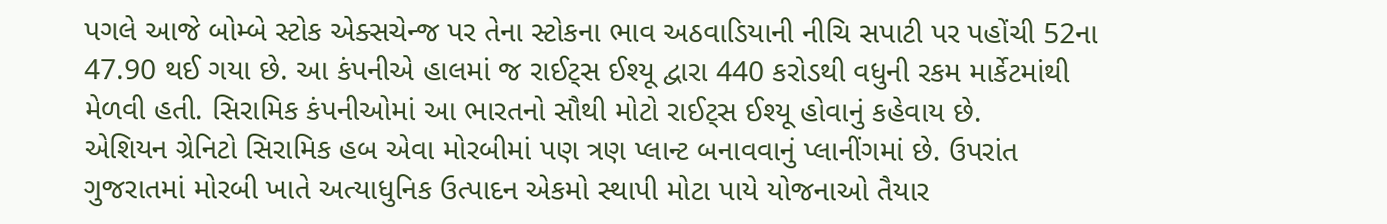પગલે આજે બોમ્બે સ્ટોક એક્સચેન્જ પર તેના સ્ટોકના ભાવ અઠવાડિયાની નીચિ સપાટી પર પહોંચી 52ના 47.90 થઈ ગયા છે. આ કંપનીએ હાલમાં જ રાઈટ્સ ઈશ્યૂ દ્વારા 440 કરોડથી વધુની રકમ માર્કેટમાંથી મેળવી હતી. સિરામિક કંપનીઓમાં આ ભારતનો સૌથી મોટો રાઈટ્સ ઈશ્યૂ હોવાનું કહેવાય છે.
એશિયન ગ્રેનિટો સિરામિક હબ એવા મોરબીમાં પણ ત્રણ પ્લાન્ટ બનાવવાનું પ્લાનીંગમાં છે. ઉપરાંત ગુજરાતમાં મોરબી ખાતે અત્યાધુનિક ઉત્પાદન એકમો સ્થાપી મોટા પાયે યોજનાઓ તૈયાર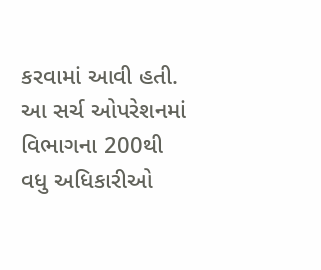કરવામાં આવી હતી. આ સર્ચ ઓપરેશનમાં વિભાગના 200થી વધુ અધિકારીઓ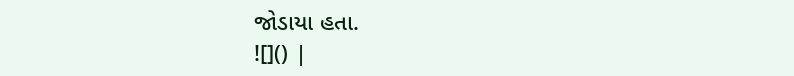જોડાયા હતા.
![]() |